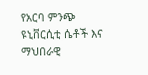የአርባ ምንጭ ዩኒቨርሲቲ ሴቶች እና ማህበራዊ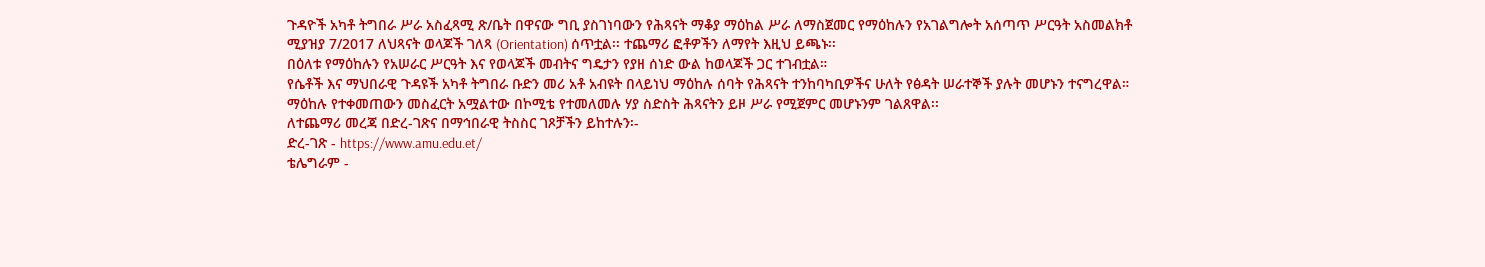ጉዳዮች አካቶ ትግበራ ሥራ አስፈጻሚ ጽ/ቤት በዋናው ግቢ ያስገነባውን የሕጻናት ማቆያ ማዕከል ሥራ ለማስጀመር የማዕከሉን የአገልግሎት አሰጣጥ ሥርዓት አስመልክቶ ሚያዝያ 7/2017 ለህጻናት ወላጆች ገለጻ (Orientation) ሰጥቷል፡፡ ተጨማሪ ፎቶዎችን ለማየት እዚህ ይጫኑ፡፡
በዕለቱ የማዕከሉን የአሠራር ሥርዓት እና የወላጆች መብትና ግዴታን የያዘ ሰነድ ውል ከወላጆች ጋር ተገብቷል።
የሴቶች እና ማህበራዊ ጉዳዩች አካቶ ትግበራ ቡድን መሪ አቶ አብዩት በላይነህ ማዕከሉ ሰባት የሕጻናት ተንከባካቢዎችና ሁለት የፅዳት ሠራተኞች ያሉት መሆኑን ተናግረዋል። ማዕከሉ የተቀመጠውን መስፈርት አሟልተው በኮሚቴ የተመለመሉ ሃያ ስድስት ሕጻናትን ይዞ ሥራ የሚጀምር መሆኑንም ገልጸዋል፡፡
ለተጨማሪ መረጃ በድረ-ገጽና በማኅበራዊ ትስስር ገጾቻችን ይከተሉን፡-
ድረ-ገጽ - https://www.amu.edu.et/
ቴሌግራም -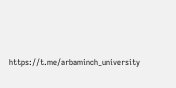https://t.me/arbaminch_university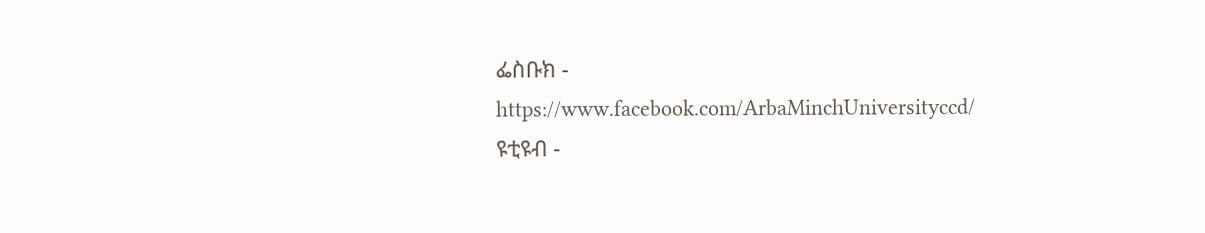ፌስቡክ - https://www.facebook.com/ArbaMinchUniversityccd/
ዩቲዩብ -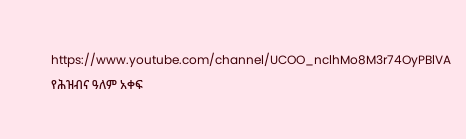https://www.youtube.com/channel/UCOO_nclhMo8M3r74OyPBlVA
የሕዝብና ዓለም አቀፍ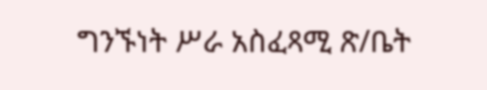ግንኙነት ሥራ አስፈጻሚ ጽ/ቤት